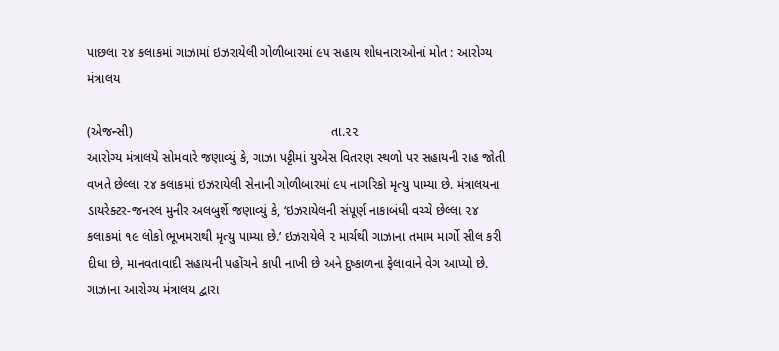પાછલા ૨૪ કલાકમાં ગાઝામાં ઇઝરાયેલી ગોળીબારમાં ૯૫ સહાય શોધનારાઓનાં મોત : આરોગ્ય મંત્રાલય

(એજન્સી)                                                       તા.૨૨
આરોગ્ય મંત્રાલયે સોમવારે જણાવ્યું કે, ગાઝા પટ્ટીમાં યુએસ વિતરણ સ્થળો પર સહાયની રાહ જોતી વખતે છેલ્લા ૨૪ કલાકમાં ઇઝરાયેલી સેનાની ગોળીબારમાં ૯૫ નાગરિકો મૃત્યુ પામ્યા છે. મંત્રાલયના ડાયરેક્ટર-જનરલ મુનીર અલબુર્શે જણાવ્યું કે, ‘ઇઝરાયેલની સંપૂર્ણ નાકાબંધી વચ્ચે છેલ્લા ૨૪ કલાકમાં ૧૯ લોકો ભૂખમરાથી મૃત્યુ પામ્યા છે.’ ઇઝરાયેલે ૨ માર્ચથી ગાઝાના તમામ માર્ગો સીલ કરી દીધા છે, માનવતાવાદી સહાયની પહોંચને કાપી નાખી છે અને દુષ્કાળના ફેલાવાને વેગ આપ્યો છે. ગાઝાના આરોગ્ય મંત્રાલય દ્વારા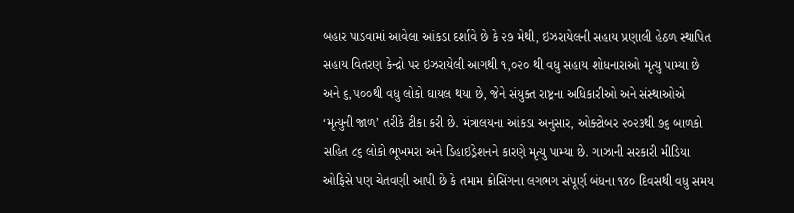બહાર પાડવામાં આવેલા આંકડા દર્શાવે છે કે ૨૭ મેથી, ઇઝરાયેલની સહાય પ્રણાલી હેઠળ સ્થાપિત સહાય વિતરણ કેન્દ્રો પર ઇઝરાયેલી આગથી ૧,૦૨૦ થી વધુ સહાય શોધનારાઓ મૃત્યુ પામ્યા છે અને ૬,૫૦૦થી વધુ લોકો ઘાયલ થયા છે, જેને સંયુક્ત રાષ્ટ્રના અધિકારીઓ અને સંસ્થાઓએ ‘મૃત્યુની જાળ’ તરીકે ટીકા કરી છે. મંત્રાલયના આંકડા અનુસાર, ઓક્ટોબર ૨૦૨૩થી ૭૬ બાળકો સહિત ૮૬ લોકો ભૂખમરા અને ડિહાઇડ્રેશનને કારણે મૃત્યુ પામ્યા છે. ગાઝાની સરકારી મીડિયા ઓફિસે પણ ચેતવણી આપી છે કે તમામ ક્રોસિંગના લગભગ સંપૂર્ણ બંધના ૧૪૦ દિવસથી વધુ સમય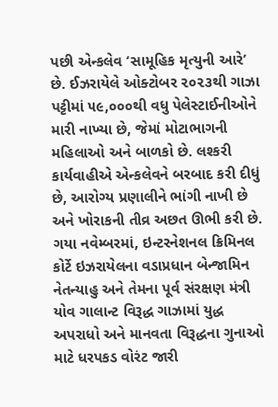પછી એન્કલેવ ‘સામૂહિક મૃત્યુની આરે’ છે. ઈઝરાયેલે ઓક્ટોબર ૨૦૨૩થી ગાઝા પટ્ટીમાં ૫૯,૦૦૦થી વધુ પેલેસ્ટાઈનીઓને મારી નાખ્યા છે, જેમાં મોટાભાગની મહિલાઓ અને બાળકો છે. લશ્કરી કાર્યવાહીએ એન્કલેવને બરબાદ કરી દીધું છે, આરોગ્ય પ્રણાલીને ભાંગી નાખી છે અને ખોરાકની તીવ્ર અછત ઊભી કરી છે. ગયા નવેમ્બરમાં, ઇન્ટરનેશનલ ક્રિમિનલ કોર્ટે ઇઝરાયેલના વડાપ્રધાન બેન્જામિન નેતન્યાહુ અને તેમના પૂર્વ સંરક્ષણ મંત્રી યોવ ગાલાન્ટ વિરૂદ્ધ ગાઝામાં યુદ્ધ અપરાધો અને માનવતા વિરૂદ્ધના ગુનાઓ માટે ધરપકડ વોરંટ જારી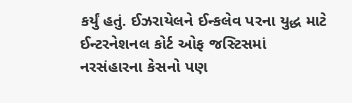કર્યું હતું. ઈઝરાયેલને ઈન્કલેવ પરના યુદ્ધ માટે ઈન્ટરનેશનલ કોર્ટ ઓફ જસ્ટિસમાં નરસંહારના કેસનો પણ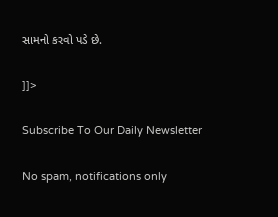સામનો કરવો પડે છે.

]]>

Subscribe To Our Daily Newsletter

No spam, notifications only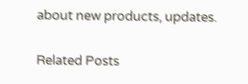about new products, updates.

Related Posts